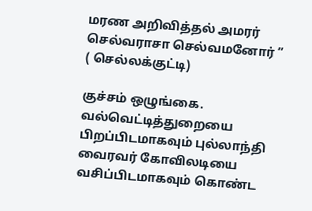மரண அறிவித்தல் அமரர் செல்வராசா செல்வமனோர் ” ( செல்லக்குட்டி)

குச்சம் ஒழுங்கை. வல்வெட்டித்துறையை பிறப்பிடமாகவும் புல்லாந்தி வைரவர் கோவிலடியை வசிப்பிடமாகவும் கொண்ட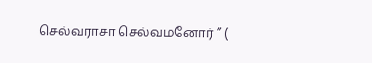செல்வராசா செல்வமனோர் ” (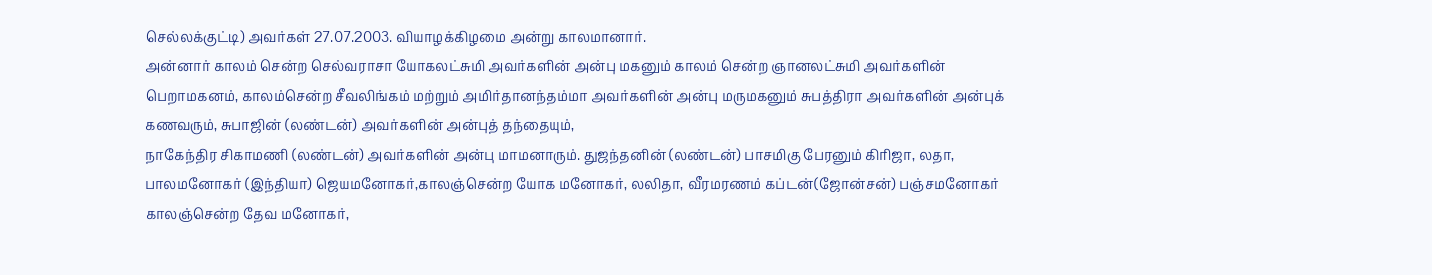செல்லக்குட்டி) அவர்கள் 27.07.2003. வியாழக்கிழமை அன்று காலமானார்.
அன்னார் காலம் சென்ற செல்வராசா யோகலட்சுமி அவர்களின் அன்பு மகனும் காலம் சென்ற ஞானலட்சுமி அவர்களின் பெறாமகனம், காலம்சென்ற சீவலிங்கம் மற்றும் அமிர்தானந்தம்மா அவர்களின் அன்பு மருமகனும் சுபத்திரா அவர்களின் அன்புக் கணவரும், சுபாஜின் (லண்டன்) அவர்களின் அன்புத் தந்தையும்,
நாகேந்திர சிகாமணி (லண்டன்) அவர்களின் அன்பு மாமனாரும். துஜந்தனின் (லண்டன்) பாசமிகு பேரனும் கிரிஜா, லதா, பாலமனோகர் (இந்தியா) ஜெயமனோகர்,காலஞ்சென்ற யோக மனோகர், லலிதா, வீரமரணம் கப்டன்(ஜோன்சன்) பஞ்சமனோகர் காலஞ்சென்ற தேவ மனோகர்,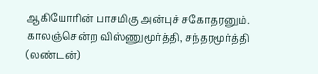ஆகியோரின் பாசமிகு அன்புச் சகோதரனும். காலஞ்சென்ற விஸ்ணுமூர்த்தி, சந்தரமூர்த்தி (லண்டன்)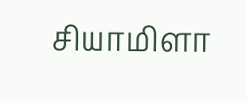சியாமிளா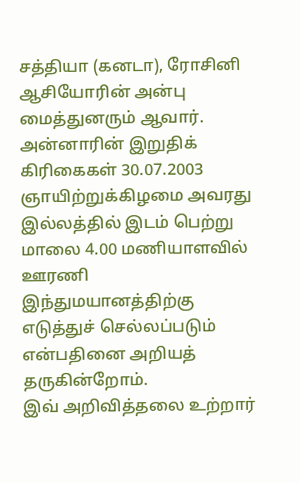சத்தியா (கனடா), ரோசினி ஆசியோரின் அன்பு மைத்துனரும் ஆவார்.
அன்னாரின் இறுதிக் கிரிகைகள் 30.07.2003 ஞாயிற்றுக்கிழமை அவரது இல்லத்தில் இடம் பெற்று மாலை 4.00 மணியாளவில் ஊரணி இந்துமயானத்திற்கு எடுத்துச் செல்லப்படும் என்பதினை அறியத் தருகின்றோம்.
இவ் அறிவித்தலை உற்றார்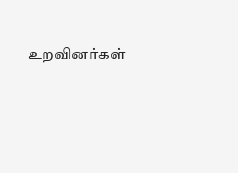உறவினர்கள்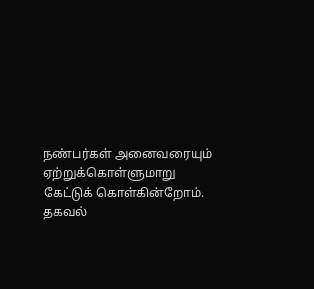நண்பர்கள் அனைவரையும் ஏற்றுக்கொள்ளுமாறு கேட்டுக் கொள்கின்றோம்.
தகவல்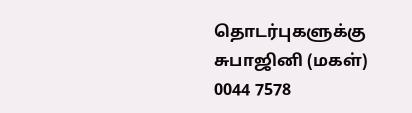தொடர்புகளுக்கு
சுபாஜினி (மகள்)
0044 7578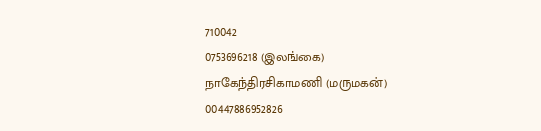710042
0753696218 (இலங்கை)
நாகேந்திரசிகாமணி (மருமகன்)
00447886952826